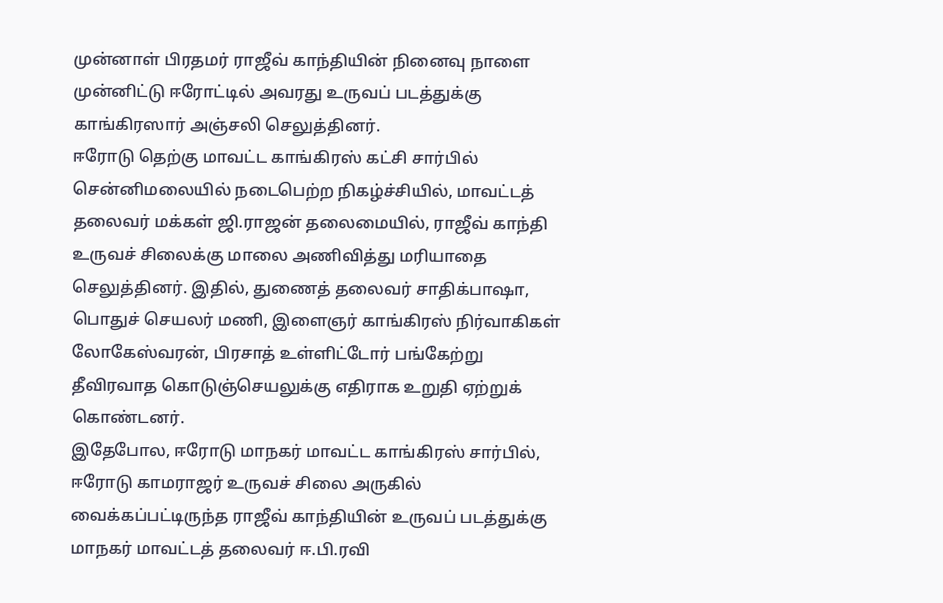முன்னாள் பிரதமர் ராஜீவ் காந்தியின் நினைவு நாளை முன்னிட்டு ஈரோட்டில் அவரது உருவப் படத்துக்கு காங்கிரஸார் அஞ்சலி செலுத்தினர்.
ஈரோடு தெற்கு மாவட்ட காங்கிரஸ் கட்சி சார்பில் சென்னிமலையில் நடைபெற்ற நிகழ்ச்சியில், மாவட்டத் தலைவர் மக்கள் ஜி.ராஜன் தலைமையில், ராஜீவ் காந்தி உருவச் சிலைக்கு மாலை அணிவித்து மரியாதை செலுத்தினர். இதில், துணைத் தலைவர் சாதிக்பாஷா, பொதுச் செயலர் மணி, இளைஞர் காங்கிரஸ் நிர்வாகிகள் லோகேஸ்வரன், பிரசாத் உள்ளிட்டோர் பங்கேற்று தீவிரவாத கொடுஞ்செயலுக்கு எதிராக உறுதி ஏற்றுக் கொண்டனர்.
இதேபோல, ஈரோடு மாநகர் மாவட்ட காங்கிரஸ் சார்பில், ஈரோடு காமராஜர் உருவச் சிலை அருகில் வைக்கப்பட்டிருந்த ராஜீவ் காந்தியின் உருவப் படத்துக்கு மாநகர் மாவட்டத் தலைவர் ஈ.பி.ரவி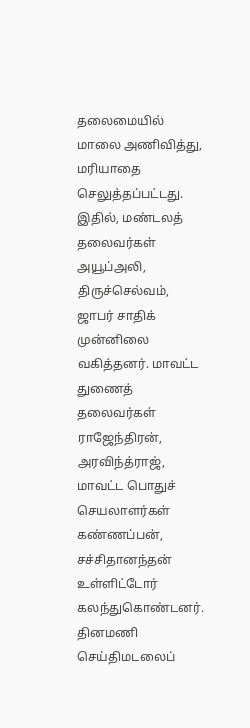தலைமையில் மாலை அணிவித்து, மரியாதை செலுத்தப்பட்டது.
இதில், மண்டலத் தலைவர்கள் அயூப்அலி, திருச்செல்வம், ஜாபர் சாதிக் முன்னிலை வகித்தனர். மாவட்ட துணைத் தலைவர்கள் ராஜேந்திரன், அரவிந்த்ராஜ், மாவட்ட பொதுச் செயலாளர்கள் கண்ணப்பன், சச்சிதானந்தன் உள்ளிட்டோர் கலந்துகொண்டனர்.
தினமணி செய்திமடலைப்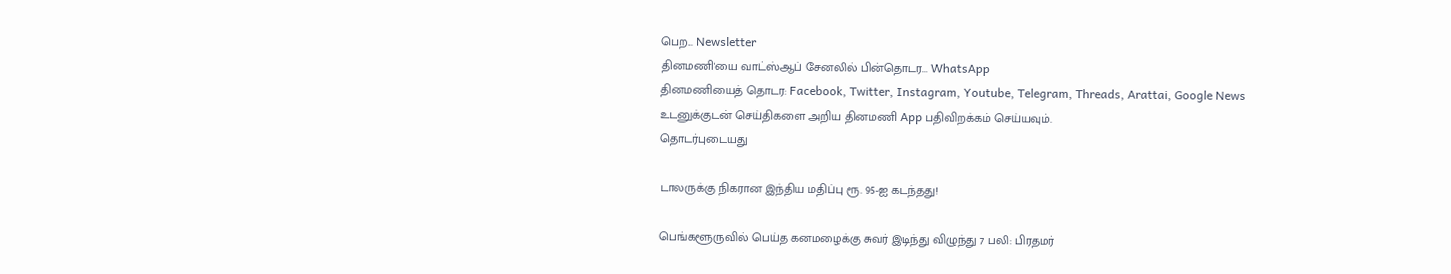பெற... Newsletter
தினமணி'யை வாட்ஸ்ஆப் சேனலில் பின்தொடர... WhatsApp
தினமணியைத் தொடர: Facebook, Twitter, Instagram, Youtube, Telegram, Threads, Arattai, Google News
உடனுக்குடன் செய்திகளை அறிய தினமணி App பதிவிறக்கம் செய்யவும்.
தொடர்புடையது

டாலருக்கு நிகரான இந்திய மதிப்பு ரூ. 95-ஐ கடந்தது!

பெங்களூருவில் பெய்த கனமழைக்கு சுவர் இடிந்து விழுந்து 7 பலி: பிரதமர்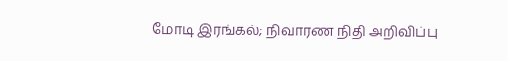மோடி இரங்கல்; நிவாரண நிதி அறிவிப்பு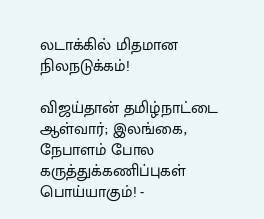லடாக்கில் மிதமான நிலநடுக்கம்!

விஜய்தான் தமிழ்நாட்டை ஆள்வார்; இலங்கை, நேபாளம் போல கருத்துக்கணிப்புகள் பொய்யாகும்! -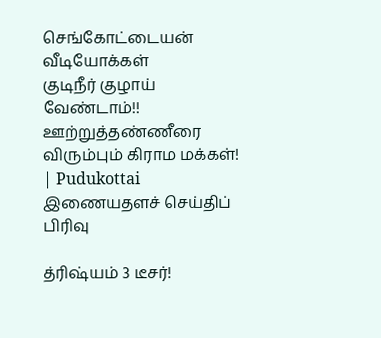செங்கோட்டையன்
வீடியோக்கள்
குடிநீர் குழாய் வேண்டாம்!! ஊற்றுத்தண்ணீரை விரும்பும் கிராம மக்கள்! | Pudukottai
இணையதளச் செய்திப் பிரிவு

த்ரிஷ்யம் 3 டீசர்!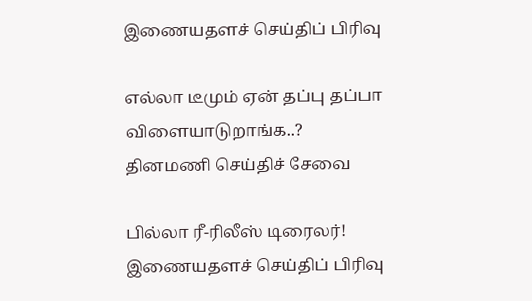இணையதளச் செய்திப் பிரிவு

எல்லா டீமும் ஏன் தப்பு தப்பா விளையாடுறாங்க..?
தினமணி செய்திச் சேவை

பில்லா ரீ-ரிலீஸ் டிரைலர்!
இணையதளச் செய்திப் பிரிவு